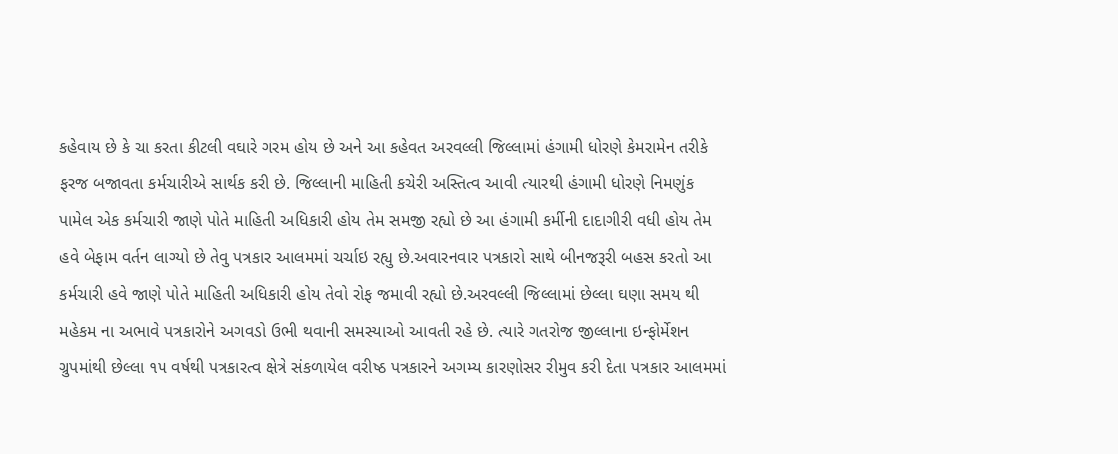કહેવાય છે કે ચા કરતા કીટલી વઘારે ગરમ હોય છે અને આ કહેવત અરવલ્લી જિલ્લામાં હંગામી ધોરણે કેમરામેન તરીકે ફરજ બજાવતા કર્મચારીએ સાર્થક કરી છે. જિલ્લાની માહિતી કચેરી અસ્તિત્વ આવી ત્યારથી હંગામી ધોરણે નિમણુંક પામેલ એક કર્મચારી જાણે પોતે માહિતી અધિકારી હોય તેમ સમજી રહ્યો છે આ હંગામી કર્મીની દાદાગીરી વધી હોય તેમ હવે બેફામ વર્તન લાગ્યો છે તેવુ પત્રકાર આલમમાં ચર્ચાઇ રહ્યુ છે.અવારનવાર પત્રકારો સાથે બીનજરૂરી બહસ કરતો આ કર્મચારી હવે જાણે પોતે માહિતી અધિકારી હોય તેવો રોફ જમાવી રહ્યો છે.અરવલ્લી જિલ્લામાં છેલ્લા ઘણા સમય થી મહેકમ ના અભાવે પત્રકારોને અગવડો ઉભી થવાની સમસ્યાઓ આવતી રહે છે. ત્યારે ગતરોજ જીલ્લાના ઇન્ફોર્મેશન ગ્રુપમાંથી છેલ્લા ૧૫ વર્ષથી પત્રકારત્વ ક્ષેત્રે સંકળાયેલ વરીષ્ઠ પત્રકારને અગમ્ય કારણોસર રીમુવ કરી દેતા પત્રકાર આલમમાં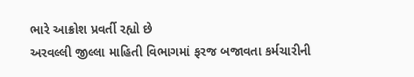ભારે આક્રોશ પ્રવર્તી રહ્યો છે
અરવલ્લી જીલ્લા માહિતી વિભાગમાં ફરજ બજાવતા કર્મચારીની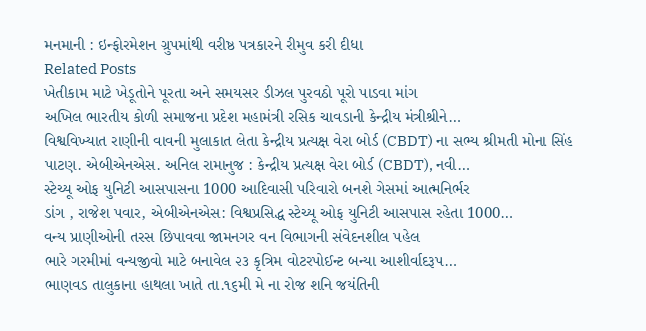મનમાની : ઇન્ફોરમેશન ગ્રુપમાંથી વરીષ્ઠ પત્રકારને રીમુવ કરી દીધા
Related Posts
ખેતીકામ માટે ખેડૂતોને પૂરતા અને સમયસર ડીઝલ પુરવઠો પૂરો પાડવા માંગ
અખિલ ભારતીય કોળી સમાજના પ્રદેશ મહામંત્રી રસિક ચાવડાની કેન્દ્રીય મંત્રીશ્રીને…
વિશ્વવિખ્યાત રાણીની વાવની મુલાકાત લેતા કેન્દ્રીય પ્રત્યક્ષ વેરા બોર્ડ (CBDT) ના સભ્ય શ્રીમતી મોના સિંહ
પાટણ. એબીએનએસ. અનિલ રામાનુજ : કેન્દ્રીય પ્રત્યક્ષ વેરા બોર્ડ (CBDT), નવી…
સ્ટેચ્યૂ ઓફ યુનિટી આસપાસના 1000 આદિવાસી પરિવારો બનશે ગેસમાં આત્મનિર્ભર
ડાંગ , રાજેશ પવાર, એબીએનએસ: વિશ્વપ્રસિદ્ધ સ્ટેચ્યૂ ઓફ યુનિટી આસપાસ રહેતા 1000…
વન્ય પ્રાણીઓની તરસ છિપાવવા જામનગર વન વિભાગની સંવેદનશીલ પહેલ
ભારે ગરમીમાં વન્યજીવો માટે બનાવેલ ૨૩ કૃત્રિમ વોટરપોઈન્ટ બન્યા આશીર્વાદરૂપ…
ભાણવડ તાલુકાના હાથલા ખાતે તા.૧૬મી મે ના રોજ શનિ જયંતિની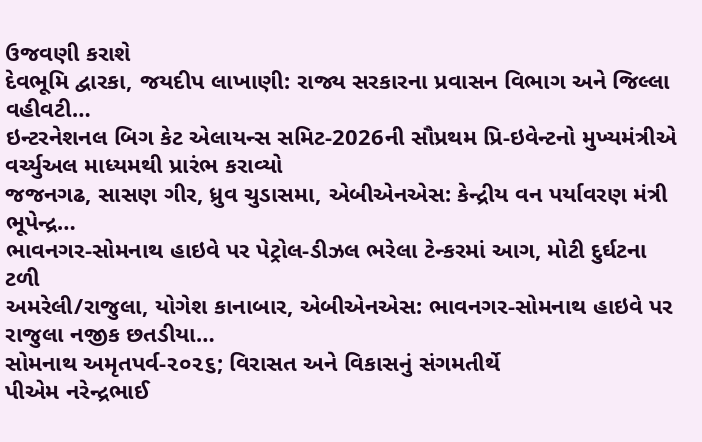ઉજવણી કરાશે
દેવભૂમિ દ્વારકા, જયદીપ લાખાણી: રાજ્ય સરકારના પ્રવાસન વિભાગ અને જિલ્લા વહીવટી…
ઇન્ટરનેશનલ બિગ કેટ એલાયન્સ સમિટ-2026ની સૌપ્રથમ પ્રિ-ઇવેન્ટનો મુખ્યમંત્રીએ વર્ચ્યુઅલ માધ્યમથી પ્રારંભ કરાવ્યો
જજનગઢ, સાસણ ગીર, ધ્રુવ ચુડાસમા, એબીએનએસ: કેન્દ્રીય વન પર્યાવરણ મંત્રી ભૂપેન્દ્ર…
ભાવનગર-સોમનાથ હાઇવે પર પેટ્રોલ-ડીઝલ ભરેલા ટેન્કરમાં આગ, મોટી દુર્ઘટના ટળી
અમરેલી/રાજુલા, યોગેશ કાનાબાર, એબીએનએસ: ભાવનગર-સોમનાથ હાઇવે પર રાજુલા નજીક છતડીયા…
સોમનાથ અમૃતપર્વ-૨૦૨૬; વિરાસત અને વિકાસનું સંગમતીર્થે
પીએમ નરેન્દ્રભાઈ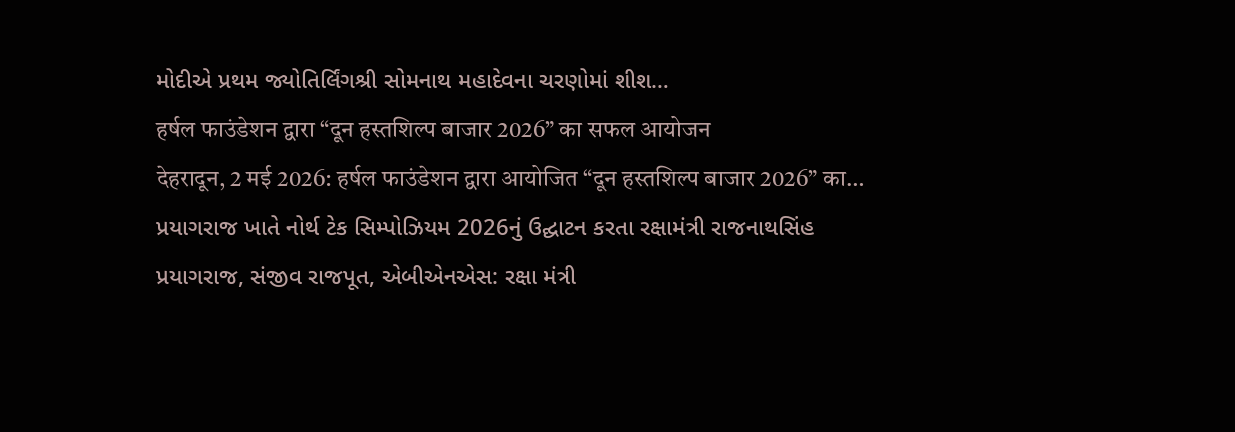મોદીએ પ્રથમ જ્યોતિર્લિંગશ્રી સોમનાથ મહાદેવના ચરણોમાં શીશ…
हर्षल फाउंडेशन द्वारा “दून हस्तशिल्प बाजार 2026” का सफल आयोजन
देहरादून, 2 मई 2026: हर्षल फाउंडेशन द्वारा आयोजित “दून हस्तशिल्प बाजार 2026” का…
પ્રયાગરાજ ખાતે નોર્થ ટેક સિમ્પોઝિયમ 2026નું ઉદ્ઘાટન કરતા રક્ષામંત્રી રાજનાથસિંહ
પ્રયાગરાજ, સંજીવ રાજપૂત, એબીએનએસ: રક્ષા મંત્રી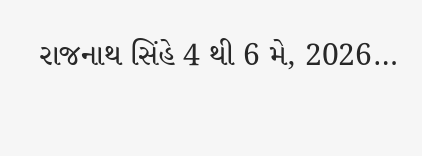રાજનાથ સિંહે 4 થી 6 મે, 2026…